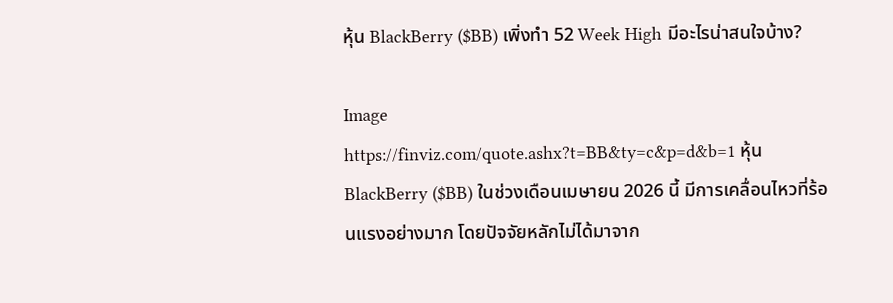หุ้น BlackBerry ($BB) เพิ่งทำ 52 Week High มีอะไรน่าสนใจบ้าง?

Image
https://finviz.com/quote.ashx?t=BB&ty=c&p=d&b=1 หุ้น BlackBerry ($BB) ในช่วงเดือนเมษายน 2026 นี้ มีการเคลื่อนไหวที่ร้อนแรงอย่างมาก โดยปัจจัยหลักไม่ได้มาจาก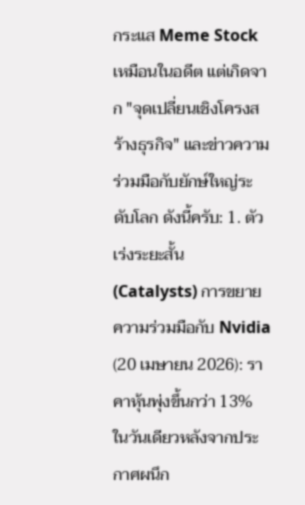กระแส Meme Stock เหมือนในอดีต แต่เกิดจาก "จุดเปลี่ยนเชิงโครงสร้างธุรกิจ" และข่าวความร่วมมือกับยักษ์ใหญ่ระดับโลก ดังนี้ครับ: 1. ตัวเร่งระยะสั้น (Catalysts) การขยายความร่วมมือกับ Nvidia (20 เมษายน 2026): ราคาหุ้นพุ่งขึ้นกว่า 13% ในวันเดียวหลังจากประกาศผนึก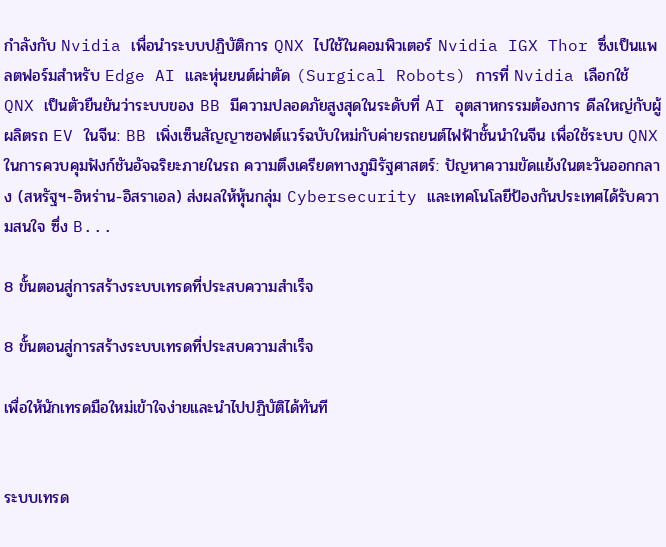กำลังกับ Nvidia เพื่อนำระบบปฏิบัติการ QNX ไปใช้ในคอมพิวเตอร์ Nvidia IGX Thor ซึ่งเป็นแพลตฟอร์มสำหรับ Edge AI และหุ่นยนต์ผ่าตัด (Surgical Robots) การที่ Nvidia เลือกใช้ QNX เป็นตัวยืนยันว่าระบบของ BB มีความปลอดภัยสูงสุดในระดับที่ AI อุตสาหกรรมต้องการ ดีลใหญ่กับผู้ผลิตรถ EV ในจีน: BB เพิ่งเซ็นสัญญาซอฟต์แวร์ฉบับใหม่กับค่ายรถยนต์ไฟฟ้าชั้นนำในจีน เพื่อใช้ระบบ QNX ในการควบคุมฟังก์ชันอัจฉริยะภายในรถ ความตึงเครียดทางภูมิรัฐศาสตร์: ปัญหาความขัดแย้งในตะวันออกกลาง (สหรัฐฯ-อิหร่าน-อิสราเอล) ส่งผลให้หุ้นกลุ่ม Cybersecurity และเทคโนโลยีป้องกันประเทศได้รับความสนใจ ซึ่ง B...

8 ขั้นตอนสู่การสร้างระบบเทรดที่ประสบความสำเร็จ

8 ขั้นตอนสู่การสร้างระบบเทรดที่ประสบความสำเร็จ

เพื่อให้นักเทรดมือใหม่เข้าใจง่ายและนำไปปฏิบัติได้ทันที


ระบบเทรด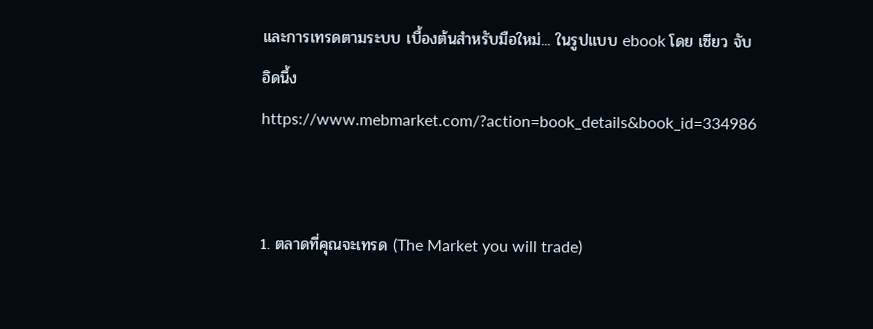และการเทรดตามระบบ เบื้องต้นสำหรับมือใหม่... ในรูปแบบ ebook โดย เซียว จับอิดนึ้ง https://www.mebmarket.com/?action=book_details&book_id=334986


1. ตลาดที่คุณจะเทรด (The Market you will trade)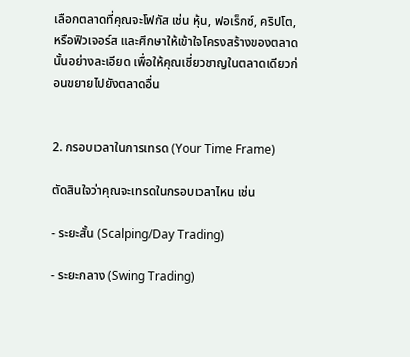เลือกตลาดที่คุณจะโฟกัส เช่น หุ้น, ฟอเร็กซ์, คริปโต, หรือฟิวเจอร์ส และศึกษาให้เข้าใจโครงสร้างของตลาดนั้นอย่างละเอียด เพื่อให้คุณเชี่ยวชาญในตลาดเดียวก่อนขยายไปยังตลาดอื่น


2. กรอบเวลาในการเทรด (Your Time Frame)

ตัดสินใจว่าคุณจะเทรดในกรอบเวลาไหน เช่น

- ระยะสั้น (Scalping/Day Trading)

- ระยะกลาง (Swing Trading)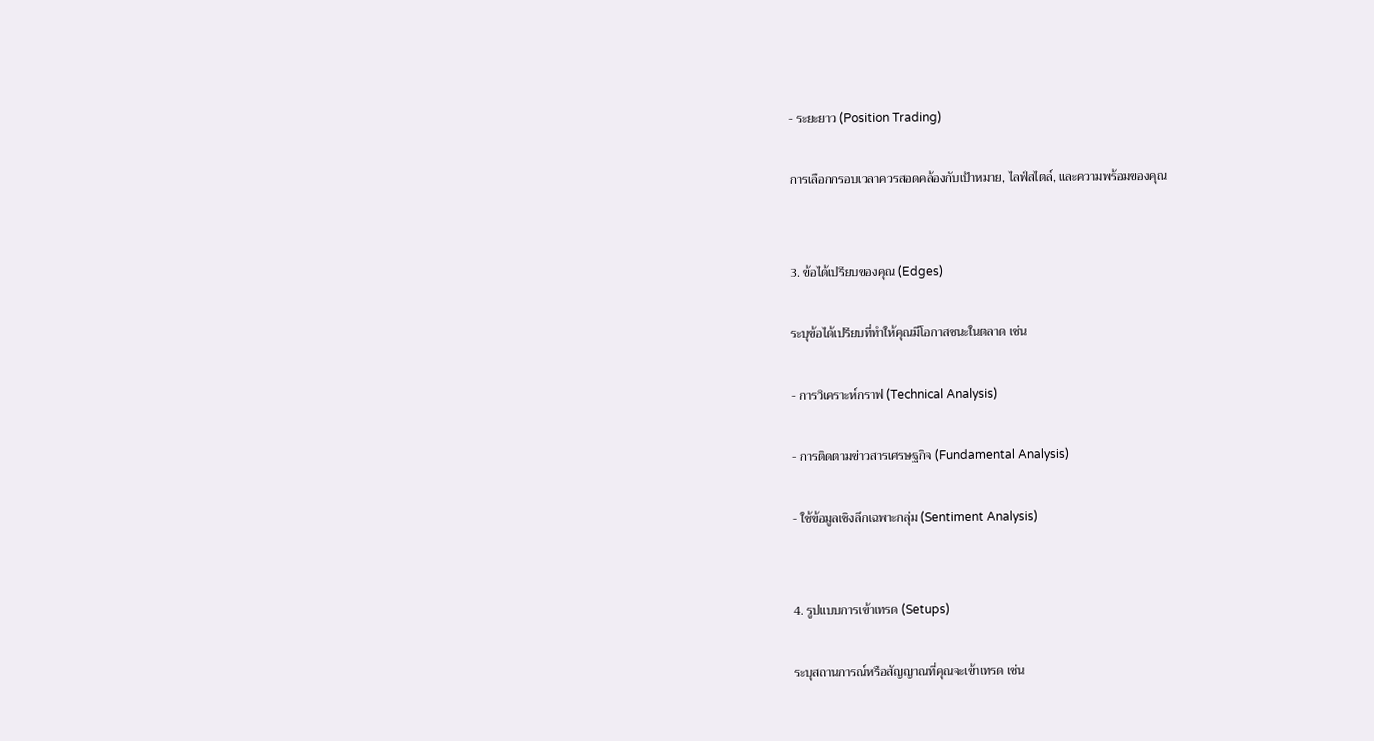- ระยะยาว (Position Trading)

การเลือกกรอบเวลาควรสอดคล้องกับเป้าหมาย, ไลฟ์สไตล์, และความพร้อมของคุณ


3. ข้อได้เปรียบของคุณ (Edges)

ระบุข้อได้เปรียบที่ทำให้คุณมีโอกาสชนะในตลาด เช่น

- การวิเคราะห์กราฟ (Technical Analysis)

- การติดตามข่าวสารเศรษฐกิจ (Fundamental Analysis)

- ใช้ข้อมูลเชิงลึกเฉพาะกลุ่ม (Sentiment Analysis)


4. รูปแบบการเข้าเทรด (Setups)

ระบุสถานการณ์หรือสัญญาณที่คุณจะเข้าเทรด เช่น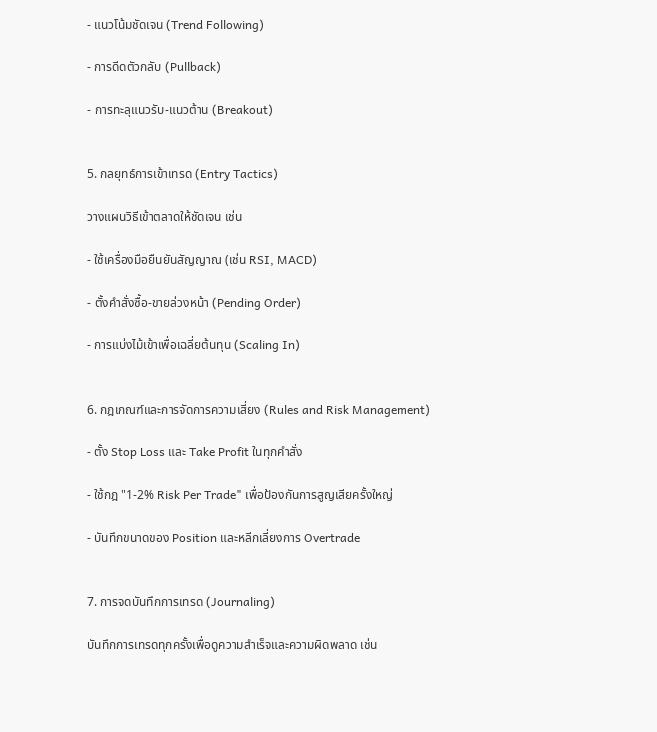- แนวโน้มชัดเจน (Trend Following)

- การดีดตัวกลับ (Pullback)

- การทะลุแนวรับ-แนวต้าน (Breakout)


5. กลยุทธ์การเข้าเทรด (Entry Tactics)

วางแผนวิธีเข้าตลาดให้ชัดเจน เช่น

- ใช้เครื่องมือยืนยันสัญญาณ (เช่น RSI, MACD)

- ตั้งคำสั่งซื้อ-ขายล่วงหน้า (Pending Order)

- การแบ่งไม้เข้าเพื่อเฉลี่ยต้นทุน (Scaling In)


6. กฎเกณฑ์และการจัดการความเสี่ยง (Rules and Risk Management)

- ตั้ง Stop Loss และ Take Profit ในทุกคำสั่ง

- ใช้กฎ "1-2% Risk Per Trade" เพื่อป้องกันการสูญเสียครั้งใหญ่

- บันทึกขนาดของ Position และหลีกเลี่ยงการ Overtrade


7. การจดบันทึกการเทรด (Journaling)

บันทึกการเทรดทุกครั้งเพื่อดูความสำเร็จและความผิดพลาด เช่น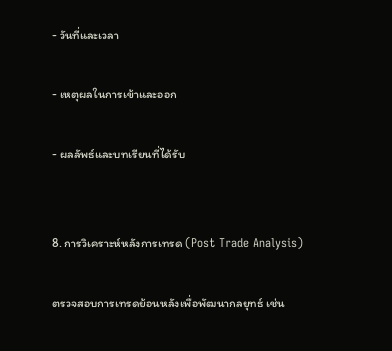- วันที่และเวลา

- เหตุผลในการเข้าและออก

- ผลลัพธ์และบทเรียนที่ได้รับ


8. การวิเคราะห์หลังการเทรด (Post Trade Analysis)

ตรวจสอบการเทรดย้อนหลังเพื่อพัฒนากลยุทธ์ เช่น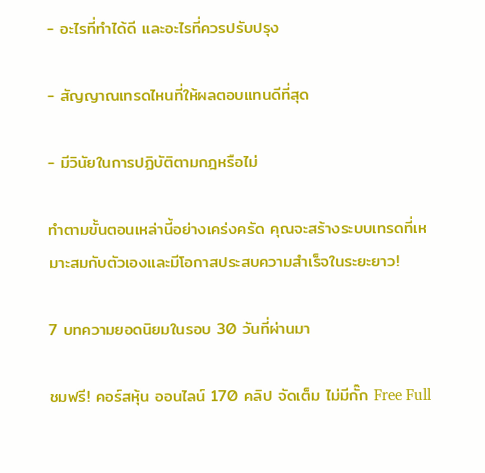- อะไรที่ทำได้ดี และอะไรที่ควรปรับปรุง

- สัญญาณเทรดไหนที่ให้ผลตอบแทนดีที่สุด

- มีวินัยในการปฏิบัติตามกฎหรือไม่

ทำตามขั้นตอนเหล่านี้อย่างเคร่งครัด คุณจะสร้างระบบเทรดที่เหมาะสมกับตัวเองและมีโอกาสประสบความสำเร็จในระยะยาว!

7 บทความยอดนิยมในรอบ 30 วันที่ผ่านมา

ชมฟรี! คอร์สหุ้น ออนไลน์ 170 คลิป จัดเต็ม ไม่มีกั๊ก Free Full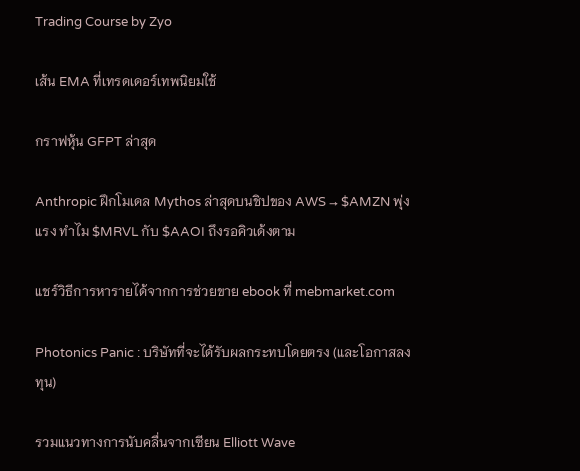Trading Course by Zyo

เส้น EMA ที่เทรดเดอร์เทพนิยมใช้

กราฟหุ้น GFPT ล่าสุด

Anthropic ฝึกโมเดล Mythos ล่าสุดบนชิปของ AWS → $AMZN พุ่งแรง ทำไม $MRVL กับ $AAOI ถึงรอคิวเด้งตาม

แชร์วิธีการหารายได้จากการช่วยขาย ebook ที่ mebmarket.com

Photonics Panic : บริษัทที่จะได้รับผลกระทบโดยตรง (และโอกาสลงทุน)

รวมแนวทางการนับคลื่นจากเซียน Elliott Wave